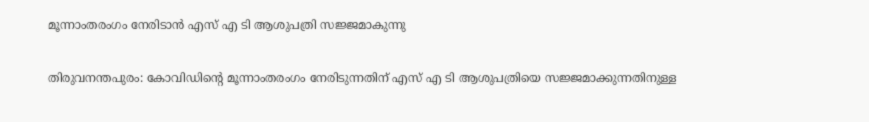മൂന്നാംതരംഗം നേരിടാന്‍ എസ് എ ടി ആശുപത്രി സജ്ജമാകുന്നു

തിരുവനന്തപുരം: കോവിഡിന്റെ മൂന്നാംതരംഗം നേരിടുന്നതിന് എസ് എ ടി ആശുപത്രിയെ സജ്ജമാക്കുന്നതിനുള്ള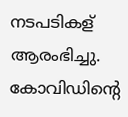നടപടികള് ആരംഭിച്ചു. കോവിഡിന്റെ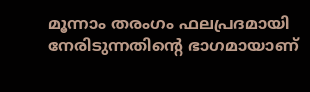മൂന്നാം തരംഗം ഫലപ്രദമായി നേരിടുന്നതിന്റെ ഭാഗമായാണ്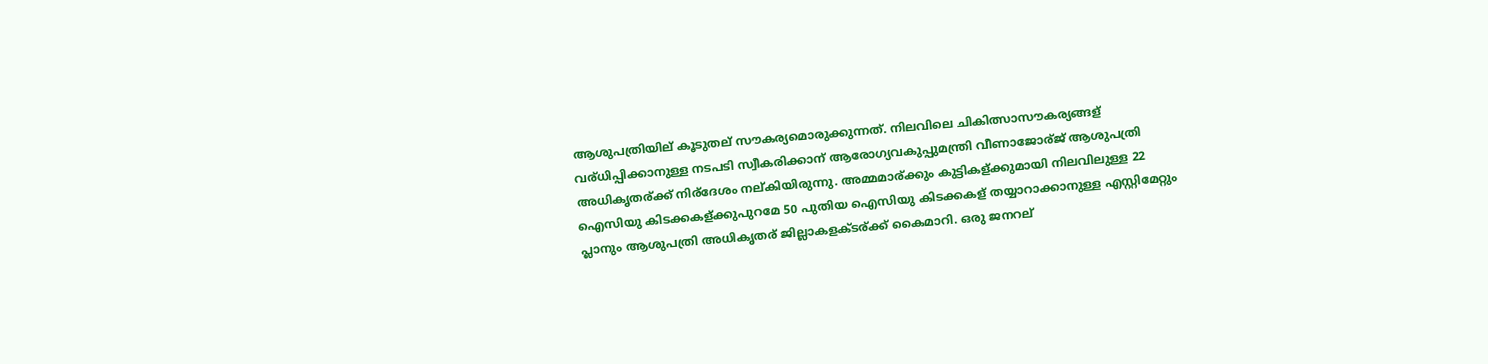ആശുപത്രിയില് കൂടുതല് സൗകര്യമൊരുക്കുന്നത്. നിലവിലെ ചികിത്സാസൗകര്യങ്ങള് വര്ധിപ്പിക്കാനുള്ള നടപടി സ്വീകരിക്കാന് ആരോഗ്യവകുപ്പുമന്ത്രി വീണാജോര്ജ് ആശുപത്രി അധികൃതര്ക്ക് നിര്ദേശം നല്കിയിരുന്നു. അമ്മമാര്ക്കും കുട്ടികള്ക്കുമായി നിലവിലുള്ള 22 ഐസിയു കിടക്കകള്ക്കുപുറമേ 50 പുതിയ ഐസിയു കിടക്കകള് തയ്യാറാക്കാനുള്ള എസ്റ്റിമേറ്റും പ്ലാനും ആശുപത്രി അധികൃതര് ജില്ലാകളക്ടര്ക്ക് കൈമാറി. ഒരു ജനറല്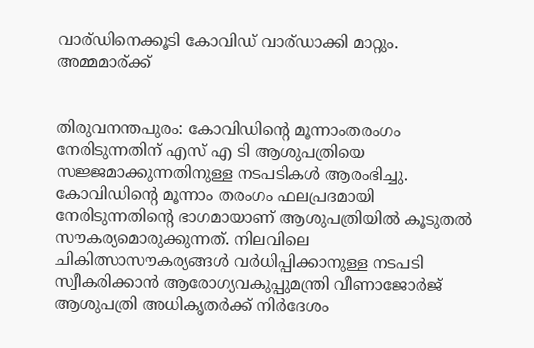വാര്ഡിനെക്കൂടി കോവിഡ് വാര്ഡാക്കി മാറ്റും. അമ്മമാര്ക്ക്


തിരുവനന്തപുരം: കോവിഡിന്‍റെ മൂന്നാംതരംഗം നേരിടുന്നതിന് എസ് എ ടി ആശുപത്രിയെ സജ്ജമാക്കുന്നതിനുള്ള നടപടികള്‍ ആരംഭിച്ചു. കോവിഡിന്‍റെ മൂന്നാം തരംഗം ഫലപ്രദമായി നേരിടുന്നതിന്‍റെ ഭാഗമായാണ് ആശുപത്രിയില്‍ കൂടുതല്‍ സൗകര്യമൊരുക്കുന്നത്. നിലവിലെ ചികിത്സാസൗകര്യങ്ങള്‍ വര്‍ധിപ്പിക്കാനുള്ള നടപടി സ്വീകരിക്കാന്‍ ആരോഗ്യവകുപ്പുമന്ത്രി വീണാജോര്‍ജ് ആശുപത്രി അധികൃതര്‍ക്ക് നിര്‍ദേശം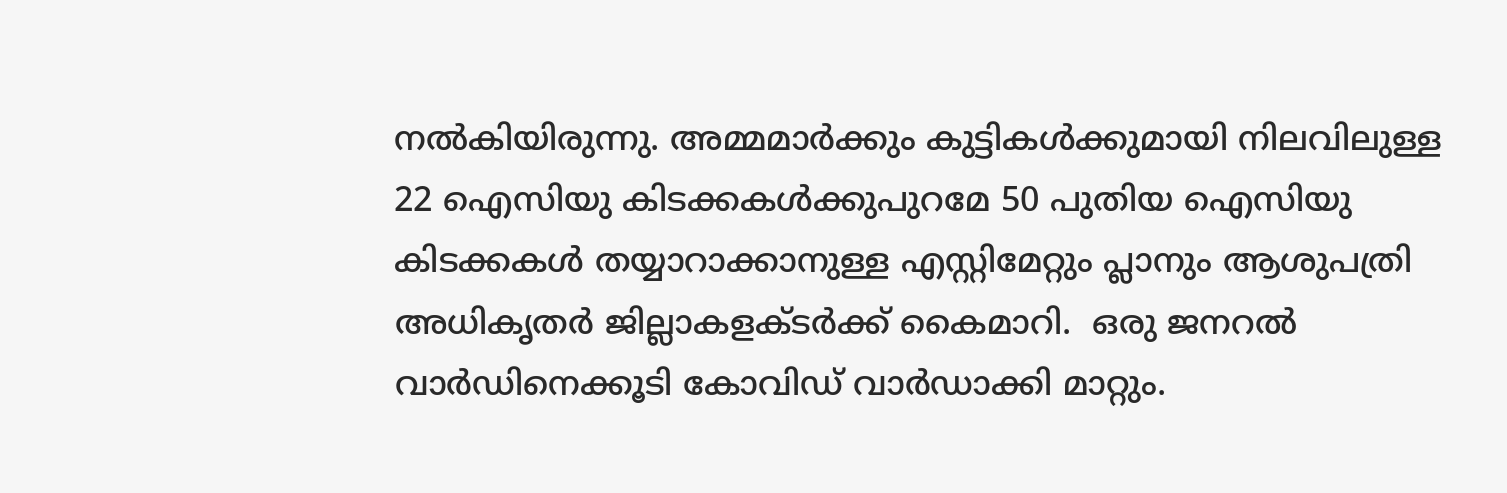നല്‍കിയിരുന്നു. അമ്മമാര്‍ക്കും കുട്ടികള്‍ക്കുമായി നിലവിലുള്ള 22 ഐസിയു കിടക്കകള്‍ക്കുപുറമേ 50 പുതിയ ഐസിയു കിടക്കകള്‍ തയ്യാറാക്കാനുള്ള എസ്റ്റിമേറ്റും പ്ലാനും ആശുപത്രി അധികൃതര്‍ ജില്ലാകളക്ടര്‍ക്ക് കൈമാറി.  ഒരു ജനറല്‍ വാര്‍ഡിനെക്കൂടി കോവിഡ് വാര്‍ഡാക്കി മാറ്റും.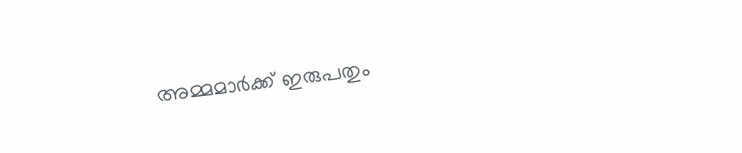അമ്മമാര്‍ക്ക് ഇരുപതും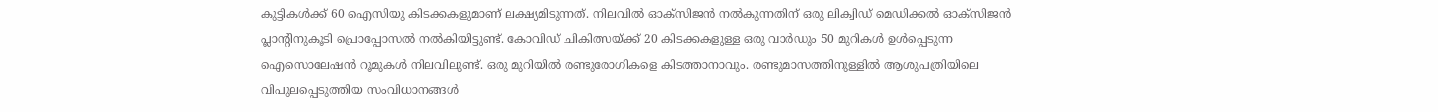കുട്ടികള്‍ക്ക് 60 ഐസിയു കിടക്കകളുമാണ് ലക്ഷ്യമിടുന്നത്. നിലവില്‍ ഓക്സിജന്‍ നല്‍കുന്നതിന് ഒരു ലിക്വിഡ് മെഡിക്കല്‍ ഓക്സിജന്‍ പ്ലാന്‍റിനുകൂടി പ്രൊപ്പോസല്‍ നല്‍കിയിട്ടുണ്ട്. കോവിഡ് ചികിത്സയ്ക്ക് 20 കിടക്കകളുള്ള ഒരു വാര്‍ഡും 50 മുറികള്‍ ഉള്‍പ്പെടുന്ന ഐസൊലേഷന്‍ റൂമുകള്‍ നിലവിലുണ്ട്. ഒരു മുറിയില്‍ രണ്ടുരോഗികളെ കിടത്താനാവും. രണ്ടുമാസത്തിനുള്ളില്‍ ആശുപത്രിയിലെ വിപുലപ്പെടുത്തിയ സംവിധാനങ്ങള്‍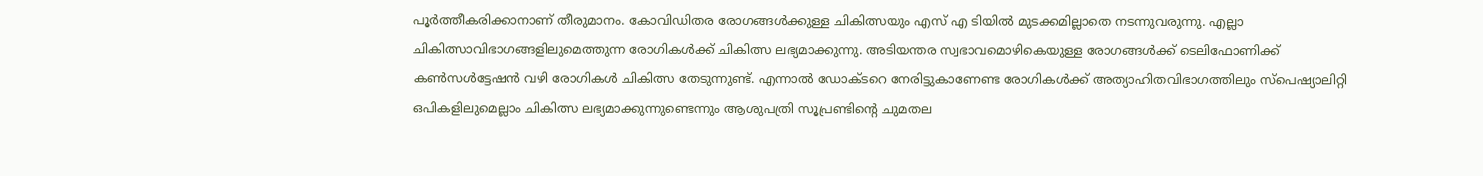പൂര്‍ത്തീകരിക്കാനാണ് തീരുമാനം. കോവിഡിതര രോഗങ്ങള്‍ക്കുള്ള ചികിത്സയും എസ് എ ടിയില്‍ മുടക്കമില്ലാതെ നടന്നുവരുന്നു. എല്ലാ ചികിത്സാവിഭാഗങ്ങളിലുമെത്തുന്ന രോഗികള്‍ക്ക് ചികിത്സ ലഭ്യമാക്കുന്നു. അടിയന്തര സ്വഭാവമൊഴികെയുള്ള രോഗങ്ങള്‍ക്ക് ടെലിഫോണിക്ക് കൺസൾട്ടേഷൻ വഴി രോഗികള്‍ ചികിത്സ തേടുന്നുണ്ട്. എന്നാല്‍ ഡോക്ടറെ നേരിട്ടുകാണേണ്ട രോഗികള്‍ക്ക് അത്യാഹിതവിഭാഗത്തിലും സ്പെഷ്യാലിറ്റി ഒപികളിലുമെല്ലാം ചികിത്സ ലഭ്യമാക്കുന്നുണ്ടെന്നും ആശുപത്രി സൂപ്രണ്ടിന്‍റെ ചുമതല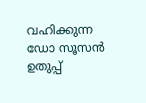വഹിക്കുന്ന ഡോ സൂസന്‍ ഉതുപ്പ്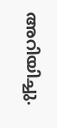അറിയിച്ചു.